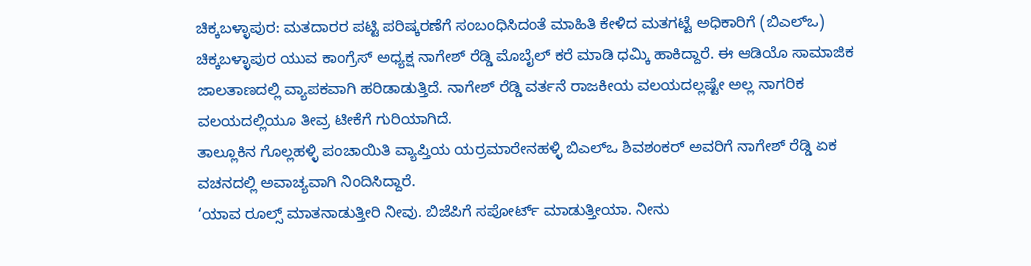ಚಿಕ್ಕಬಳ್ಳಾಪುರ: ಮತದಾರರ ಪಟ್ಟಿ ಪರಿಷ್ಕರಣೆಗೆ ಸಂಬಂಧಿಸಿದಂತೆ ಮಾಹಿತಿ ಕೇಳಿದ ಮತಗಟ್ಟೆ ಅಧಿಕಾರಿಗೆ (ಬಿಎಲ್ಒ) ಚಿಕ್ಕಬಳ್ಳಾಪುರ ಯುವ ಕಾಂಗ್ರೆಸ್ ಅಧ್ಯಕ್ಷ ನಾಗೇಶ್ ರೆಡ್ಡಿ ಮೊಬೈಲ್ ಕರೆ ಮಾಡಿ ಧಮ್ಕಿ ಹಾಕಿದ್ದಾರೆ. ಈ ಆಡಿಯೊ ಸಾಮಾಜಿಕ ಜಾಲತಾಣದಲ್ಲಿ ವ್ಯಾಪಕವಾಗಿ ಹರಿಡಾಡುತ್ತಿದೆ. ನಾಗೇಶ್ ರೆಡ್ಡಿ ವರ್ತನೆ ರಾಜಕೀಯ ವಲಯದಲ್ಲಷ್ಟೇ ಅಲ್ಲ ನಾಗರಿಕ ವಲಯದಲ್ಲಿಯೂ ತೀವ್ರ ಟೀಕೆಗೆ ಗುರಿಯಾಗಿದೆ.
ತಾಲ್ಲೂಕಿನ ಗೊಲ್ಲಹಳ್ಳಿ ಪಂಚಾಯಿತಿ ವ್ಯಾಪ್ತಿಯ ಯರ್ರಮಾರೇನಹಳ್ಳಿ ಬಿಎಲ್ಒ ಶಿವಶಂಕರ್ ಅವರಿಗೆ ನಾಗೇಶ್ ರೆಡ್ಡಿ ಏಕ ವಚನದಲ್ಲಿ ಅವಾಚ್ಯವಾಗಿ ನಿಂದಿಸಿದ್ದಾರೆ.
‘ಯಾವ ರೂಲ್ಸ್ ಮಾತನಾಡುತ್ತೀರಿ ನೀವು. ಬಿಜೆಪಿಗೆ ಸಪೋರ್ಟ್ ಮಾಡುತ್ತೀಯಾ. ನೀನು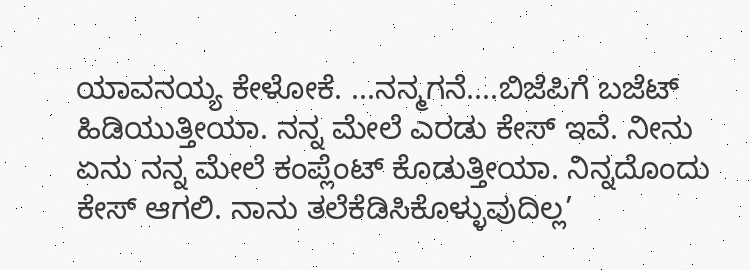ಯಾವನಯ್ಯ ಕೇಳೋಕೆ. ...ನನ್ಮಗನೆ....ಬಿಜೆಪಿಗೆ ಬಜೆಟ್ ಹಿಡಿಯುತ್ತೀಯಾ. ನನ್ನ ಮೇಲೆ ಎರಡು ಕೇಸ್ ಇವೆ. ನೀನು ಏನು ನನ್ನ ಮೇಲೆ ಕಂಪ್ಲೆಂಟ್ ಕೊಡುತ್ತೀಯಾ. ನಿನ್ನದೊಂದು ಕೇಸ್ ಆಗಲಿ. ನಾನು ತಲೆಕೆಡಿಸಿಕೊಳ್ಳುವುದಿಲ್ಲ’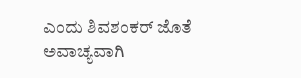ಎಂದು ಶಿವಶಂಕರ್ ಜೊತೆ ಅವಾಚ್ಯವಾಗಿ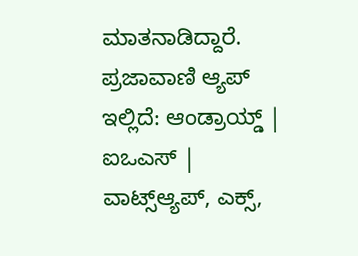ಮಾತನಾಡಿದ್ದಾರೆ.
ಪ್ರಜಾವಾಣಿ ಆ್ಯಪ್ ಇಲ್ಲಿದೆ: ಆಂಡ್ರಾಯ್ಡ್ | ಐಒಎಸ್ | ವಾಟ್ಸ್ಆ್ಯಪ್, ಎಕ್ಸ್,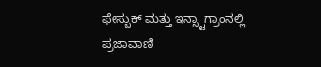ಫೇಸ್ಬುಕ್ ಮತ್ತು ಇನ್ಸ್ಟಾಗ್ರಾಂನಲ್ಲಿ ಪ್ರಜಾವಾಣಿ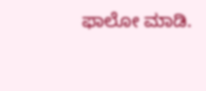ಫಾಲೋ ಮಾಡಿ.